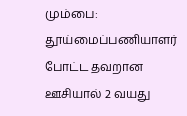மும்பை: தூய்மைப்பணியாளர் போட்ட தவறான ஊசியால் 2 வயது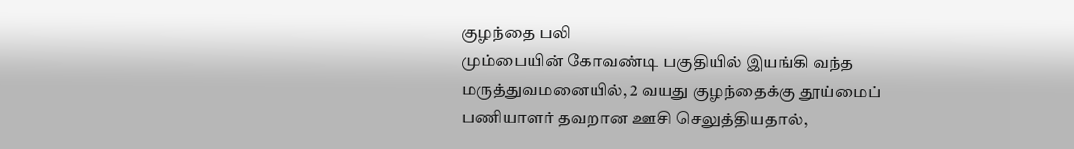குழந்தை பலி
மும்பையின் கோவண்டி பகுதியில் இயங்கி வந்த மருத்துவமனையில், 2 வயது குழந்தைக்கு தூய்மைப் பணியாளர் தவறான ஊசி செலுத்தியதால்,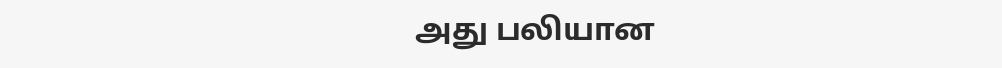அது பலியான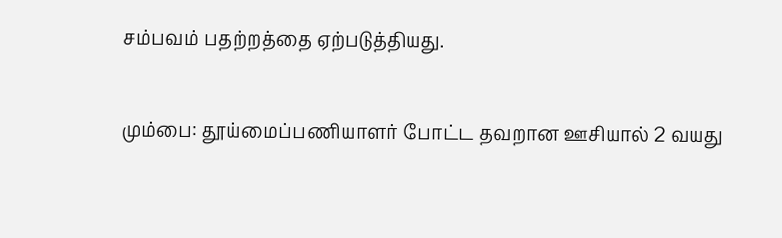சம்பவம் பதற்றத்தை ஏற்படுத்தியது.

மும்பை: தூய்மைப்பணியாளர் போட்ட தவறான ஊசியால் 2 வயது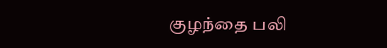குழந்தை பலி